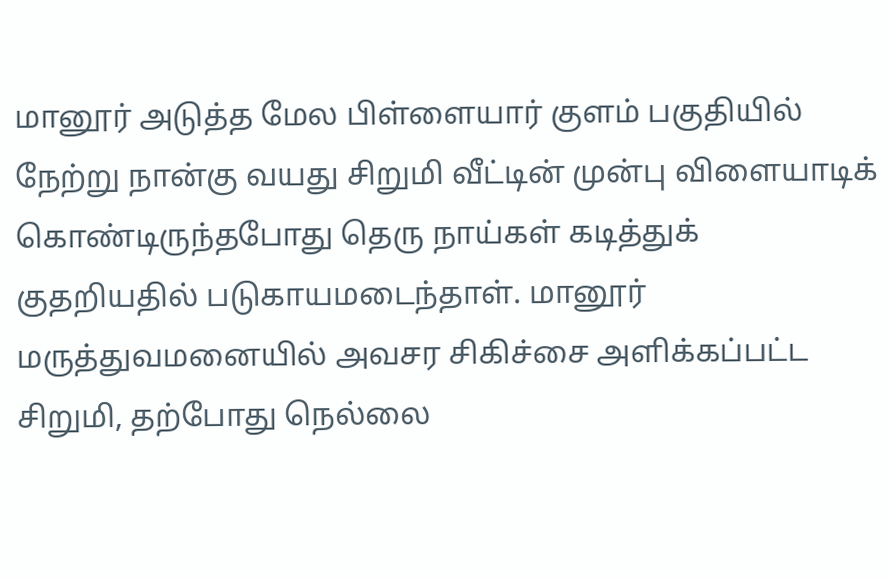மானூர் அடுத்த மேல பிள்ளையார் குளம் பகுதியில் நேற்று நான்கு வயது சிறுமி வீட்டின் முன்பு விளையாடிக் கொண்டிருந்தபோது தெரு நாய்கள் கடித்துக் குதறியதில் படுகாயமடைந்தாள். மானூர் மருத்துவமனையில் அவசர சிகிச்சை அளிக்கப்பட்ட சிறுமி, தற்போது நெல்லை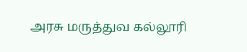அரசு மருத்துவ கல்லூரி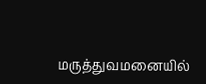மருத்துவமனையில்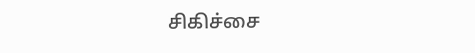சிகிச்சை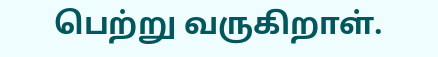பெற்று வருகிறாள்.